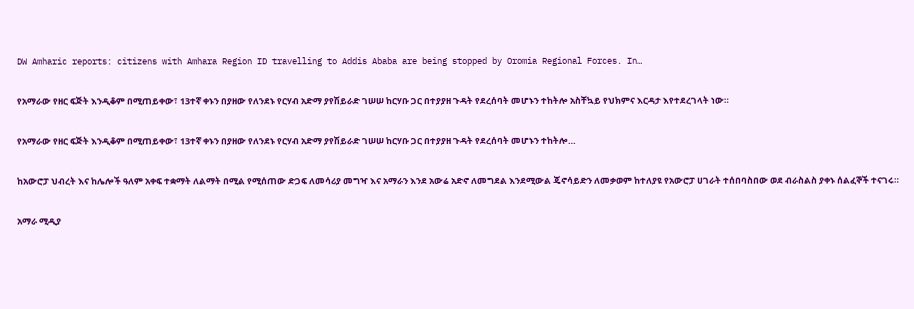DW Amharic reports: citizens with Amhara Region ID travelling to Addis Ababa are being stopped by Oromia Regional Forces. In…

የአማራው የዘር ፍጅት እንዲቆም በሚጠይቀው፣ 13ተኛ ቀኑን በያዘው የለንደኑ የርሃብ አድማ ያየሽይራድ ገሠሠ ከርሃቡ ጋር በተያያዘ ጉዳት የደረሰባት መሆኑን ተከትሎ አስቸኳይ የህክምና እርዳታ እየተደረገላት ነው።

የአማራው የዘር ፍጅት እንዲቆም በሚጠይቀው፣ 13ተኛ ቀኑን በያዘው የለንደኑ የርሃብ አድማ ያየሽይራድ ገሠሠ ከርሃቡ ጋር በተያያዘ ጉዳት የደረሰባት መሆኑን ተከትሎ…

ከአውሮፓ ህብረት እና ከሌሎች ዓለም አቀፍ ተቋማት ለልማት በሚል የሚሰጠው ድጋፍ ለመሳሪያ መግዣ እና አማራን እንደ አውሬ አድኖ ለመግደል እንደሚውል ጄኖሳይድን ለመቃወም ከተለያዩ የአውሮፓ ሀገራት ተሰበባስበው ወደ ብራስልስ ያቀኑ ሰልፈኞች ተናገሩ።

አማራ ሚዲያ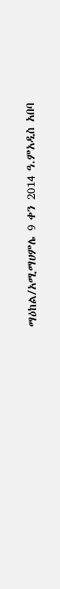ማዕከል/አሚማሀምሌ 9 ቀን 2014 ዓ.ምአዲስ አበባ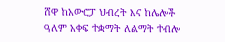ሸዋ ከአውሮፓ ህብረት እና ከሌሎች ዓለም አቀፍ ተቋማት ለልማት ተብሎ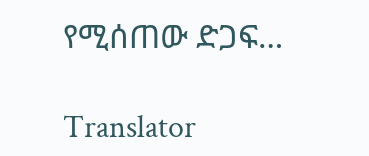የሚሰጠው ድጋፍ…

Translator